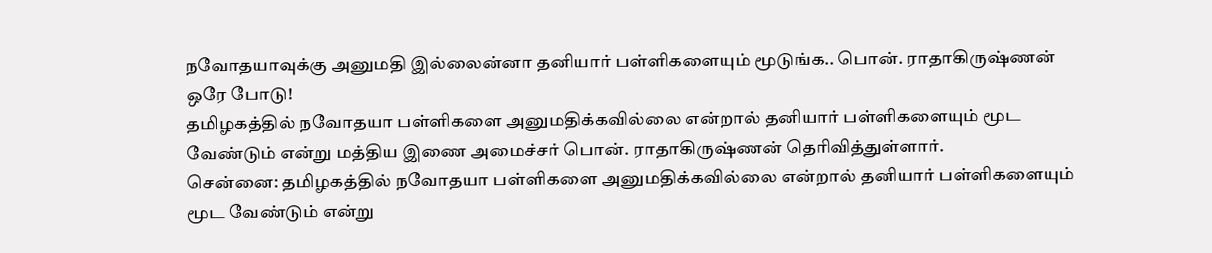நவோதயாவுக்கு அனுமதி இல்லைன்னா தனியார் பள்ளிகளையும் மூடுங்க.. பொன். ராதாகிருஷ்ணன் ஒரே போடு!
தமிழகத்தில் நவோதயா பள்ளிகளை அனுமதிக்கவில்லை என்றால் தனியார் பள்ளிகளையும் மூட வேண்டும் என்று மத்திய இணை அமைச்சர் பொன். ராதாகிருஷ்ணன் தெரிவித்துள்ளார்.
சென்னை: தமிழகத்தில் நவோதயா பள்ளிகளை அனுமதிக்கவில்லை என்றால் தனியார் பள்ளிகளையும் மூட வேண்டும் என்று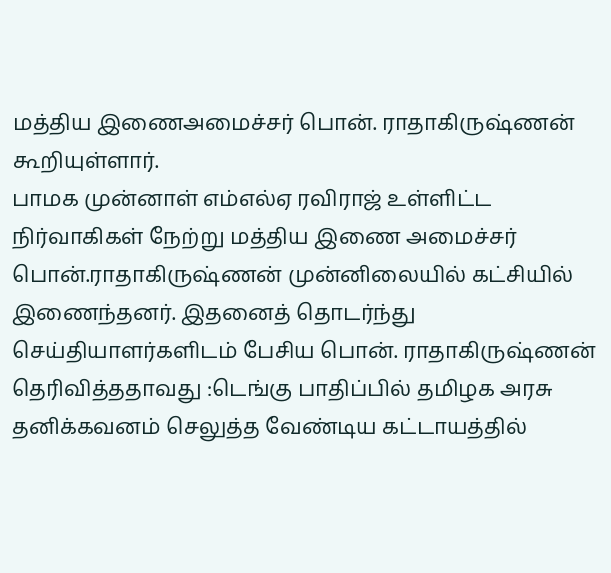மத்திய இணைஅமைச்சர் பொன். ராதாகிருஷ்ணன் கூறியுள்ளார்.
பாமக முன்னாள் எம்எல்ஏ ரவிராஜ் உள்ளிட்ட நிர்வாகிகள் நேற்று மத்திய இணை அமைச்சர் பொன்.ராதாகிருஷ்ணன் முன்னிலையில் கட்சியில் இணைந்தனர். இதனைத் தொடர்ந்து செய்தியாளர்களிடம் பேசிய பொன். ராதாகிருஷ்ணன் தெரிவித்ததாவது :டெங்கு பாதிப்பில் தமிழக அரசு தனிக்கவனம் செலுத்த வேண்டிய கட்டாயத்தில்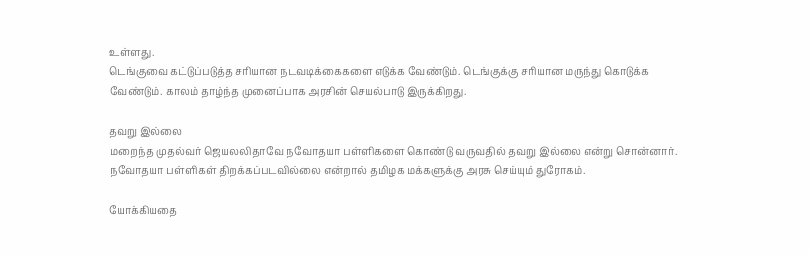உள்ளது.
டெங்குவை கட்டுப்படுத்த சரியான நடவடிக்கைகளை எடுக்க வேண்டும். டெங்குக்கு சரியான மருந்து கொடுக்க வேண்டும். காலம் தாழ்ந்த முனைப்பாக அரசின் செயல்பாடு இருக்கிறது.

தவறு இல்லை
மறைந்த முதல்வர் ஜெயலலிதாவே நவோதயா பள்ளிகளை கொண்டு வருவதில் தவறு இல்லை என்று சொன்னார். நவோதயா பள்ளிகள் திறக்கப்படவில்லை என்றால் தமிழக மக்களுக்கு அரசு செய்யும் துரோகம்.

யோக்கியதை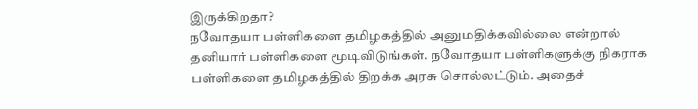இருக்கிறதா?
நவோதயா பள்ளிகளை தமிழகத்தில் அனுமதிக்கவில்லை என்றால் தனியார் பள்ளிகளை மூடிவிடுங்கள். நவோதயா பள்ளிகளுக்கு நிகராக பள்ளிகளை தமிழகத்தில் திறக்க அரசு சொல்லட்டும். அதைச்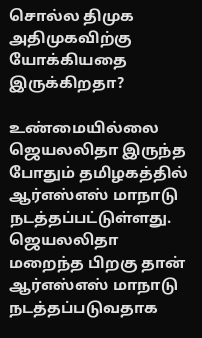சொல்ல திமுக அதிமுகவிற்கு யோக்கியதை இருக்கிறதா?

உண்மையில்லை
ஜெயலலிதா இருந்த போதும் தமிழகத்தில் ஆர்எஸ்எஸ் மாநாடு நடத்தப்பட்டுள்ளது. ஜெயலலிதா மறைந்த பிறகு தான் ஆர்எஸ்எஸ் மாநாடு நடத்தப்படுவதாக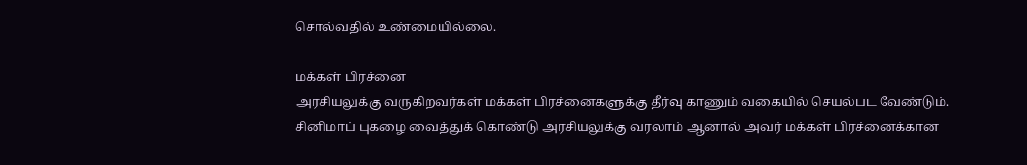சொல்வதில் உண்மையில்லை.

மக்கள் பிரச்னை
அரசியலுக்கு வருகிறவர்கள் மக்கள் பிரச்னைகளுக்கு தீர்வு காணும் வகையில் செயல்பட வேண்டும். சினிமாப் புகழை வைத்துக் கொண்டு அரசியலுக்கு வரலாம் ஆனால் அவர் மக்கள் பிரச்னைக்கான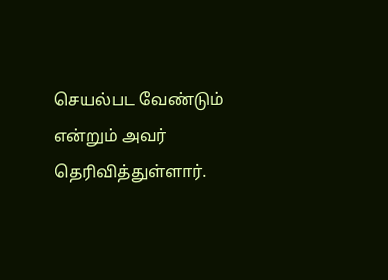செயல்பட வேண்டும் என்றும் அவர் தெரிவித்துள்ளார்.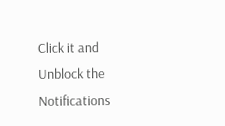Click it and Unblock the Notifications